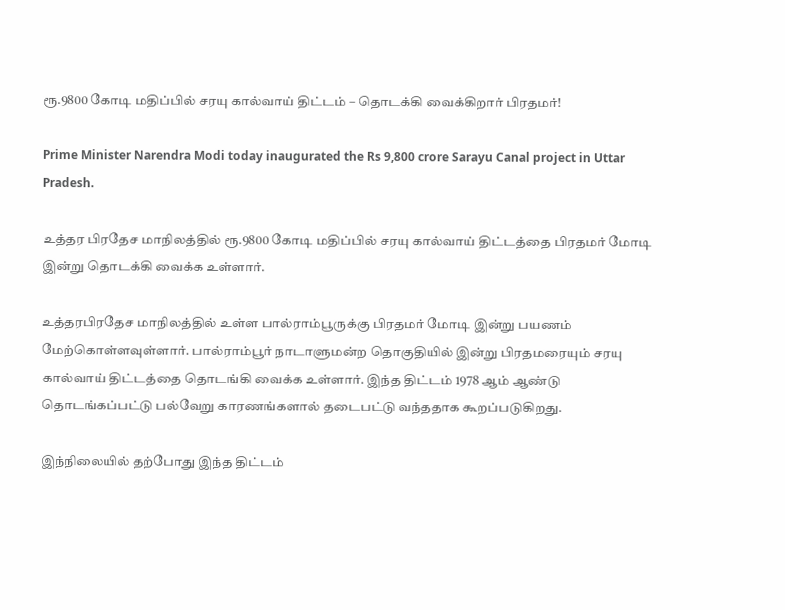ரூ.9800 கோடி மதிப்பில் சரயு கால்வாய் திட்டம் – தொடக்கி வைக்கிறார் பிரதமர்!

Prime Minister Narendra Modi today inaugurated the Rs 9,800 crore Sarayu Canal project in Uttar Pradesh.

உத்தர பிரதேச மாநிலத்தில் ரூ.9800 கோடி மதிப்பில் சரயு கால்வாய் திட்டத்தை பிரதமர் மோடி இன்று தொடக்கி வைக்க உள்ளார்.

உத்தரபிரதேச மாநிலத்தில் உள்ள பால்ராம்பூருக்கு பிரதமர் மோடி இன்று பயணம் மேற்கொள்ளவுள்ளார். பால்ராம்பூர் நாடாளுமன்ற தொகுதியில் இன்று பிரதமரையும் சரயு கால்வாய் திட்டத்தை தொடங்கி வைக்க உள்ளார். இந்த திட்டம் 1978 ஆம் ஆண்டு தொடங்கப்பட்டு பல்வேறு காரணங்களால் தடைபட்டு வந்ததாக கூறப்படுகிறது.

இந்நிலையில் தற்போது இந்த திட்டம்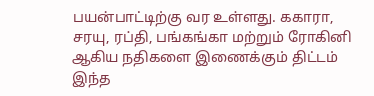பயன்பாட்டிற்கு வர உள்ளது. ககாரா, சரயு, ரப்தி, பங்கங்கா மற்றும் ரோகினி ஆகிய நதிகளை இணைக்கும் திட்டம் இந்த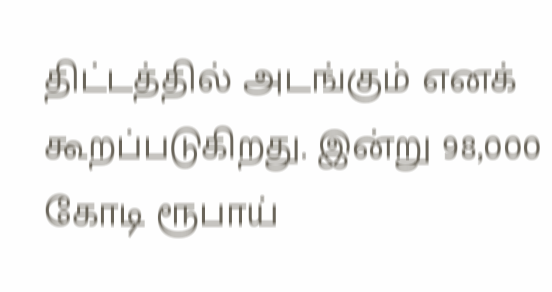திட்டத்தில் அடங்கும் எனக் கூறப்படுகிறது. இன்று 98,000 கோடி ரூபாய்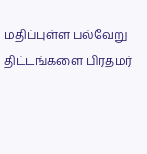மதிப்புள்ள பல்வேறு திட்டங்களை பிரதமர்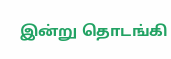இன்று தொடங்கி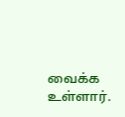வைக்க உள்ளார்.